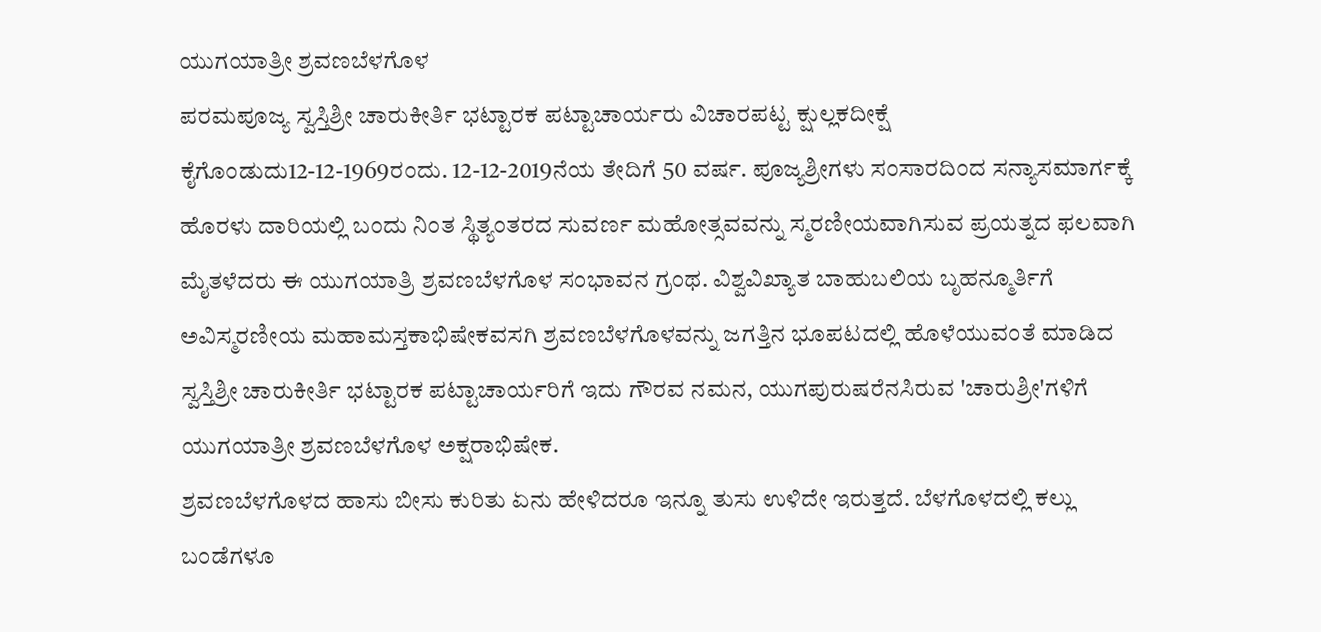ಯುಗಯಾತ್ರೀ ಶ್ರವಣಬೆಳಗೊಳ
ಪರಮಪೂಜ್ಯ ಸ್ವಸ್ತಿಶ್ರೀ ಚಾರುಕೀರ್ತಿ ಭಟ್ಟಾರಕ ಪಟ್ಟಾಚಾರ್ಯರು ವಿಚಾರಪಟ್ಟ ಕ್ಷುಲ್ಲಕದೀಕ್ಷೆ ಕೈಗೊಂಡುದು12-12-1969ರಂದು. 12-12-2019ನೆಯ ತೇದಿಗೆ 50 ವರ್ಷ. ಪೂಜ್ಯಶ್ರೀಗಳು ಸಂಸಾರದಿಂದ ಸನ್ಯಾಸಮಾರ್ಗಕ್ಕೆ ಹೊರಳು ದಾರಿಯಲ್ಲಿ ಬಂದು ನಿಂತ ಸ್ಥಿತ್ಯಂತರದ ಸುವರ್ಣ ಮಹೋತ್ಸವವನ್ನು ಸ್ಮರಣೀಯವಾಗಿಸುವ ಪ್ರಯತ್ನದ ಫಲವಾಗಿ ಮೈತಳೆದರು ಈ ಯುಗಯಾತ್ರಿ ಶ್ರವಣಬೆಳಗೊಳ ಸಂಭಾವನ ಗ್ರಂಥ. ವಿಶ್ವವಿಖ್ಯಾತ ಬಾಹುಬಲಿಯ ಬೃಹನ್ಮೂರ್ತಿಗೆ ಅವಿಸ್ಮರಣೀಯ ಮಹಾಮಸ್ತಕಾಭಿಷೇಕವಸಗಿ ಶ್ರವಣಬೆಳಗೊಳವನ್ನು ಜಗತ್ತಿನ ಭೂಪಟದಲ್ಲಿ ಹೊಳೆಯುವಂತೆ ಮಾಡಿದ ಸ್ವಸ್ತಿಶ್ರೀ ಚಾರುಕೀರ್ತಿ ಭಟ್ಟಾರಕ ಪಟ್ಟಾಚಾರ್ಯರಿಗೆ ಇದು ಗೌರವ ನಮನ, ಯುಗಪುರುಷರೆನಸಿರುವ 'ಚಾರುಶ್ರೀ'ಗಳಿಗೆ ಯುಗಯಾತ್ರೀ ಶ್ರವಣಬೆಳಗೊಳ ಅಕ್ಷರಾಭಿಷೇಕ.
ಶ್ರವಣಬೆಳಗೊಳದ ಹಾಸು ಬೀಸು ಕುರಿತು ಏನು ಹೇಳಿದರೂ ಇನ್ನೂ ತುಸು ಉಳಿದೇ ಇರುತ್ತದೆ. ಬೆಳಗೊಳದಲ್ಲಿ ಕಲ್ಲು ಬಂಡೆಗಳೂ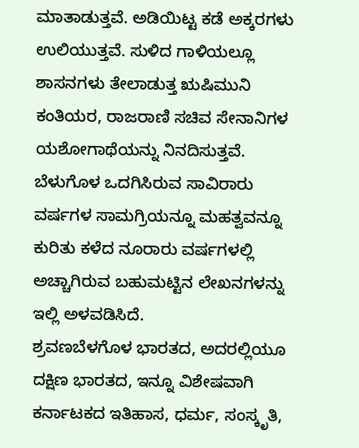ಮಾತಾಡುತ್ತವೆ. ಅಡಿಯಿಟ್ಟ ಕಡೆ ಅಕ್ಕರಗಳು ಉಲಿಯುತ್ತವೆ. ಸುಳಿದ ಗಾಳಿಯಲ್ಲೂ ಶಾಸನಗಳು ತೇಲಾಡುತ್ತ ಋಷಿಮುನಿ ಕಂತಿಯರ, ರಾಜರಾಣಿ ಸಚಿವ ಸೇನಾನಿಗಳ ಯಶೋಗಾಥೆಯನ್ನು ನಿನದಿಸುತ್ತವೆ. ಬೆಳುಗೊಳ ಒದಗಿಸಿರುವ ಸಾವಿರಾರು ವರ್ಷಗಳ ಸಾಮಗ್ರಿಯನ್ನೂ ಮಹತ್ವವನ್ನೂ ಕುರಿತು ಕಳೆದ ನೂರಾರು ವರ್ಷಗಳಲ್ಲಿ ಅಚ್ಚಾಗಿರುವ ಬಹುಮಟ್ಟಿನ ಲೇಖನಗಳನ್ನು ಇಲ್ಲಿ ಅಳವಡಿಸಿದೆ.
ಶ್ರವಣಬೆಳಗೊಳ ಭಾರತದ, ಅದರಲ್ಲಿಯೂ ದಕ್ಷಿಣ ಭಾರತದ, ಇನ್ನೂ ವಿಶೇಷವಾಗಿ ಕರ್ನಾಟಕದ ಇತಿಹಾಸ, ಧರ್ಮ, ಸಂಸ್ಕೃತಿ,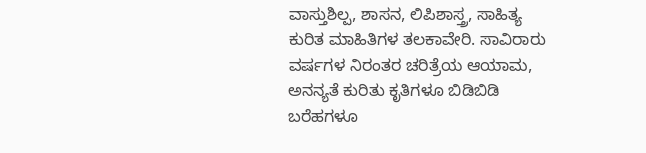ವಾಸ್ತುಶಿಲ್ಪ, ಶಾಸನ, ಲಿಪಿಶಾಸ್ತ್ರ, ಸಾಹಿತ್ಯ ಕುರಿತ ಮಾಹಿತಿಗಳ ತಲಕಾವೇರಿ. ಸಾವಿರಾರು ವರ್ಷಗಳ ನಿರಂತರ ಚರಿತ್ರೆಯ ಆಯಾಮ, ಅನನ್ಯತೆ ಕುರಿತು ಕೃತಿಗಳೂ ಬಿಡಿಬಿಡಿ ಬರೆಹಗಳೂ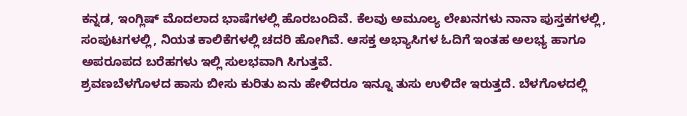ಕನ್ನಡ, ಇಂಗ್ಲಿಷ್ ಮೊದಲಾದ ಭಾಷೆಗಳಲ್ಲಿ ಹೊರಬಂದಿವೆ. ಕೆಲವು ಅಮೂಲ್ಯ ಲೇಖನಗಳು ನಾನಾ ಪುಸ್ತಕಗಳಲ್ಲಿ, ಸಂಪುಟಗಳಲ್ಲಿ, ನಿಯತ ಕಾಲಿಕೆಗಳಲ್ಲಿ ಚದರಿ ಹೋಗಿವೆ. ಆಸಕ್ತ ಅಭ್ಯಾಸಿಗಳ ಓದಿಗೆ ಇಂತಹ ಅಲಭ್ಯ ಹಾಗೂ ಅಪರೂಪದ ಬರೆಹಗಳು ಇಲ್ಲಿ ಸುಲಭವಾಗಿ ಸಿಗುತ್ತವೆ.
ಶ್ರವಣಬೆಳಗೊಳದ ಹಾಸು ಬೀಸು ಕುರಿತು ಏನು ಹೇಳಿದರೂ ಇನ್ನೂ ತುಸು ಉಳಿದೇ ಇರುತ್ತದೆ. ಬೆಳಗೊಳದಲ್ಲಿ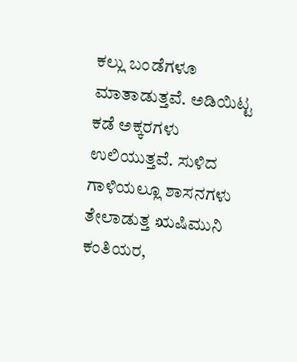ಕಲ್ಲು ಬಂಡೆಗಳೂ ಮಾತಾಡುತ್ತವೆ. ಅಡಿಯಿಟ್ಟ ಕಡೆ ಅಕ್ಕರಗಳು ಉಲಿಯುತ್ತವೆ. ಸುಳಿದ ಗಾಳಿಯಲ್ಲೂ ಶಾಸನಗಳು ತೇಲಾಡುತ್ತ ಋಷಿಮುನಿ ಕಂತಿಯರ,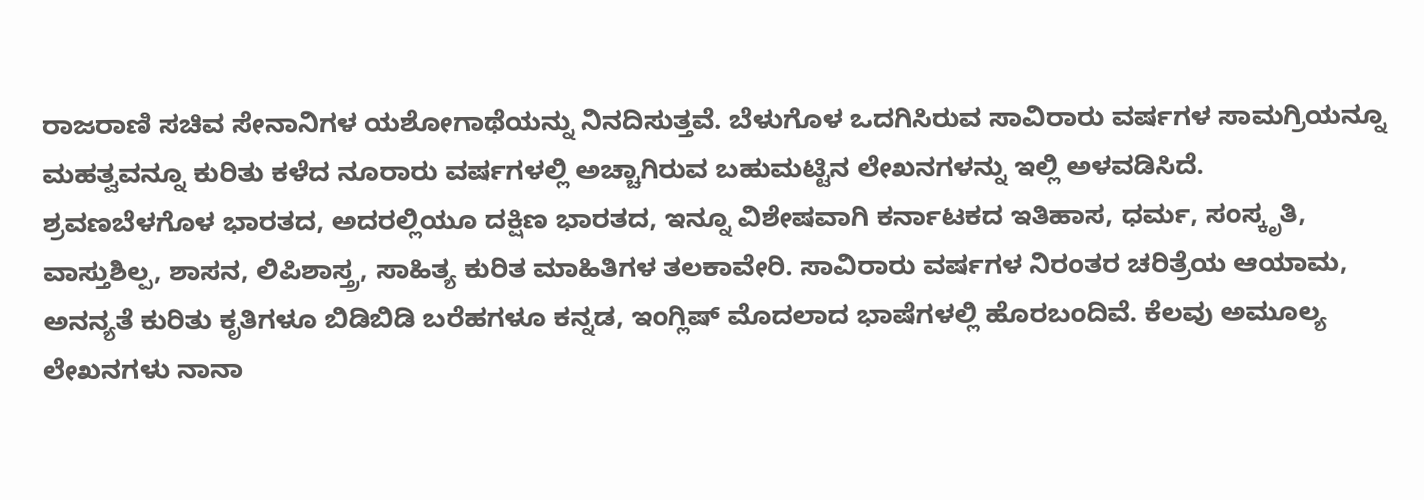ರಾಜರಾಣಿ ಸಚಿವ ಸೇನಾನಿಗಳ ಯಶೋಗಾಥೆಯನ್ನು ನಿನದಿಸುತ್ತವೆ. ಬೆಳುಗೊಳ ಒದಗಿಸಿರುವ ಸಾವಿರಾರು ವರ್ಷಗಳ ಸಾಮಗ್ರಿಯನ್ನೂ ಮಹತ್ವವನ್ನೂ ಕುರಿತು ಕಳೆದ ನೂರಾರು ವರ್ಷಗಳಲ್ಲಿ ಅಚ್ಚಾಗಿರುವ ಬಹುಮಟ್ಟಿನ ಲೇಖನಗಳನ್ನು ಇಲ್ಲಿ ಅಳವಡಿಸಿದೆ.
ಶ್ರವಣಬೆಳಗೊಳ ಭಾರತದ, ಅದರಲ್ಲಿಯೂ ದಕ್ಷಿಣ ಭಾರತದ, ಇನ್ನೂ ವಿಶೇಷವಾಗಿ ಕರ್ನಾಟಕದ ಇತಿಹಾಸ, ಧರ್ಮ, ಸಂಸ್ಕೃತಿ, ವಾಸ್ತುಶಿಲ್ಪ, ಶಾಸನ, ಲಿಪಿಶಾಸ್ತ್ರ, ಸಾಹಿತ್ಯ ಕುರಿತ ಮಾಹಿತಿಗಳ ತಲಕಾವೇರಿ. ಸಾವಿರಾರು ವರ್ಷಗಳ ನಿರಂತರ ಚರಿತ್ರೆಯ ಆಯಾಮ, ಅನನ್ಯತೆ ಕುರಿತು ಕೃತಿಗಳೂ ಬಿಡಿಬಿಡಿ ಬರೆಹಗಳೂ ಕನ್ನಡ, ಇಂಗ್ಲಿಷ್ ಮೊದಲಾದ ಭಾಷೆಗಳಲ್ಲಿ ಹೊರಬಂದಿವೆ. ಕೆಲವು ಅಮೂಲ್ಯ ಲೇಖನಗಳು ನಾನಾ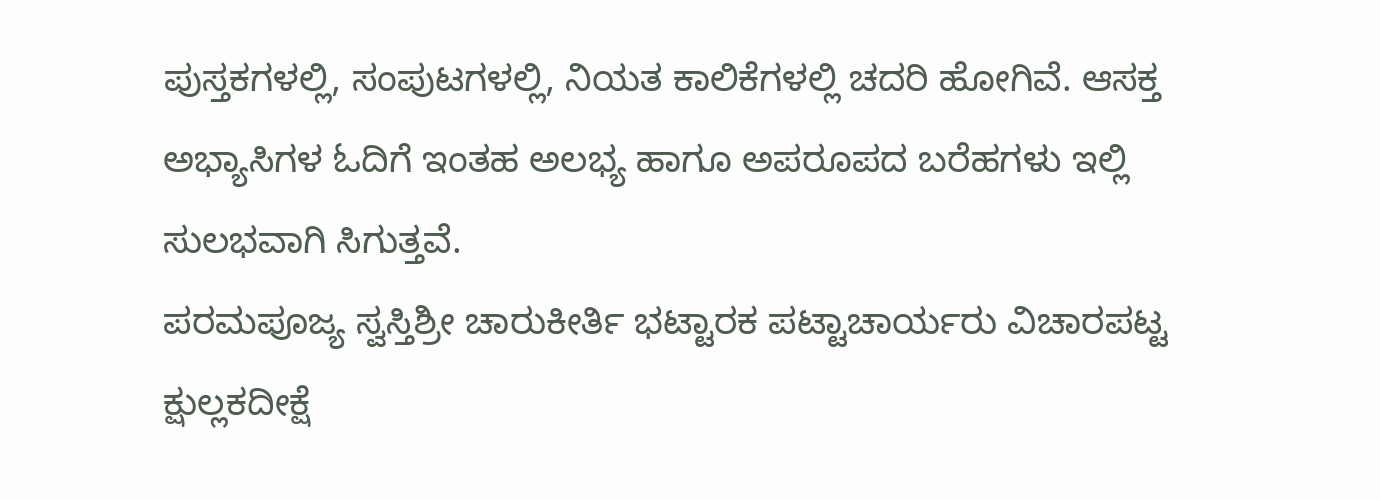ಪುಸ್ತಕಗಳಲ್ಲಿ, ಸಂಪುಟಗಳಲ್ಲಿ, ನಿಯತ ಕಾಲಿಕೆಗಳಲ್ಲಿ ಚದರಿ ಹೋಗಿವೆ. ಆಸಕ್ತ ಅಭ್ಯಾಸಿಗಳ ಓದಿಗೆ ಇಂತಹ ಅಲಭ್ಯ ಹಾಗೂ ಅಪರೂಪದ ಬರೆಹಗಳು ಇಲ್ಲಿ ಸುಲಭವಾಗಿ ಸಿಗುತ್ತವೆ.
ಪರಮಪೂಜ್ಯ ಸ್ವಸ್ತಿಶ್ರೀ ಚಾರುಕೀರ್ತಿ ಭಟ್ಟಾರಕ ಪಟ್ಟಾಚಾರ್ಯರು ವಿಚಾರಪಟ್ಟ ಕ್ಷುಲ್ಲಕದೀಕ್ಷೆ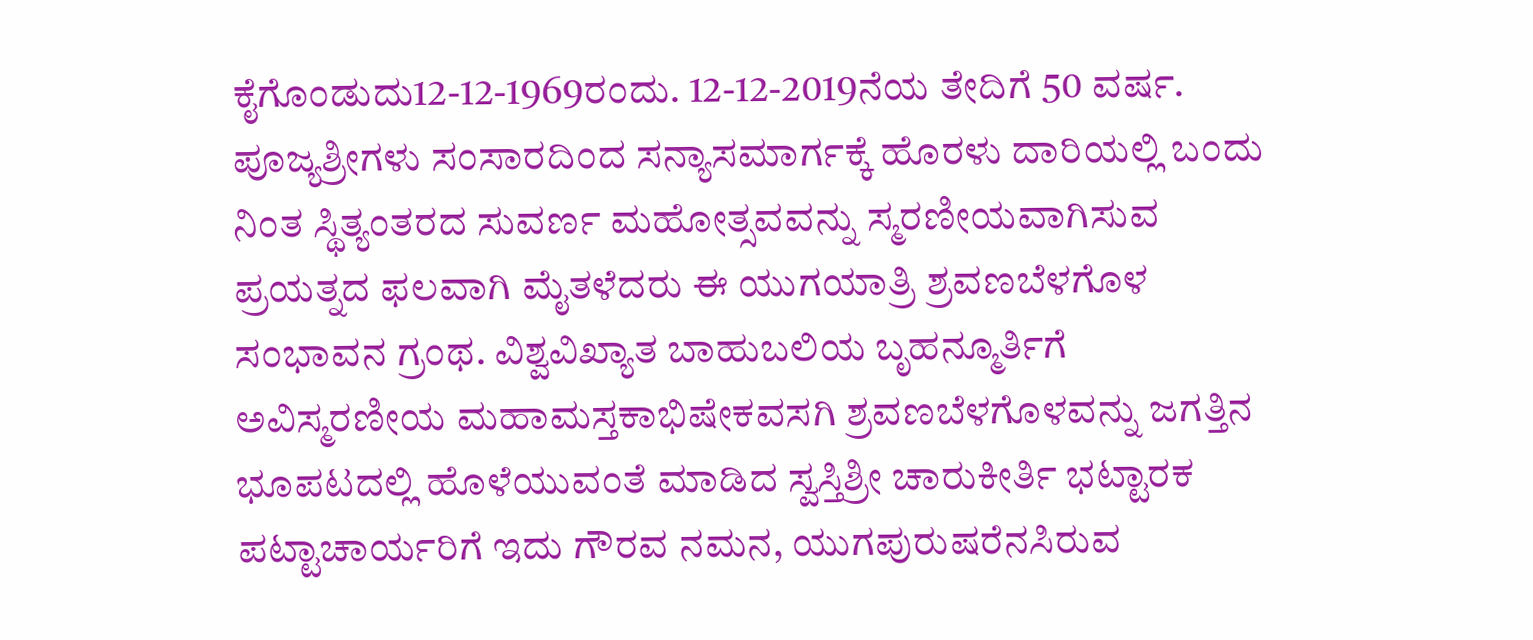ಕೈಗೊಂಡುದು12-12-1969ರಂದು. 12-12-2019ನೆಯ ತೇದಿಗೆ 50 ವರ್ಷ. ಪೂಜ್ಯಶ್ರೀಗಳು ಸಂಸಾರದಿಂದ ಸನ್ಯಾಸಮಾರ್ಗಕ್ಕೆ ಹೊರಳು ದಾರಿಯಲ್ಲಿ ಬಂದು ನಿಂತ ಸ್ಥಿತ್ಯಂತರದ ಸುವರ್ಣ ಮಹೋತ್ಸವವನ್ನು ಸ್ಮರಣೀಯವಾಗಿಸುವ ಪ್ರಯತ್ನದ ಫಲವಾಗಿ ಮೈತಳೆದರು ಈ ಯುಗಯಾತ್ರಿ ಶ್ರವಣಬೆಳಗೊಳ ಸಂಭಾವನ ಗ್ರಂಥ. ವಿಶ್ವವಿಖ್ಯಾತ ಬಾಹುಬಲಿಯ ಬೃಹನ್ಮೂರ್ತಿಗೆ ಅವಿಸ್ಮರಣೀಯ ಮಹಾಮಸ್ತಕಾಭಿಷೇಕವಸಗಿ ಶ್ರವಣಬೆಳಗೊಳವನ್ನು ಜಗತ್ತಿನ ಭೂಪಟದಲ್ಲಿ ಹೊಳೆಯುವಂತೆ ಮಾಡಿದ ಸ್ವಸ್ತಿಶ್ರೀ ಚಾರುಕೀರ್ತಿ ಭಟ್ಟಾರಕ ಪಟ್ಟಾಚಾರ್ಯರಿಗೆ ಇದು ಗೌರವ ನಮನ, ಯುಗಪುರುಷರೆನಸಿರುವ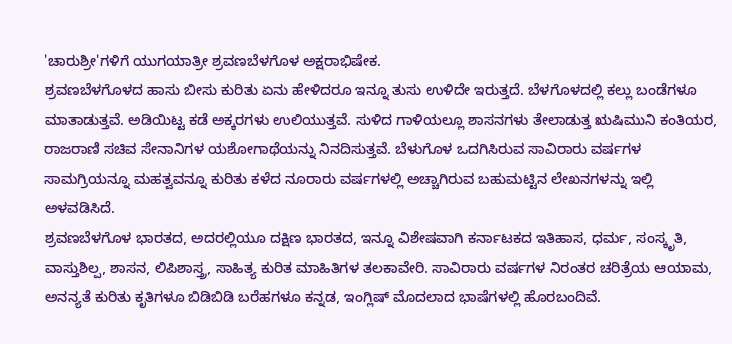'ಚಾರುಶ್ರೀ'ಗಳಿಗೆ ಯುಗಯಾತ್ರೀ ಶ್ರವಣಬೆಳಗೊಳ ಅಕ್ಷರಾಭಿಷೇಕ.
ಶ್ರವಣಬೆಳಗೊಳದ ಹಾಸು ಬೀಸು ಕುರಿತು ಏನು ಹೇಳಿದರೂ ಇನ್ನೂ ತುಸು ಉಳಿದೇ ಇರುತ್ತದೆ. ಬೆಳಗೊಳದಲ್ಲಿ ಕಲ್ಲು ಬಂಡೆಗಳೂ ಮಾತಾಡುತ್ತವೆ. ಅಡಿಯಿಟ್ಟ ಕಡೆ ಅಕ್ಕರಗಳು ಉಲಿಯುತ್ತವೆ. ಸುಳಿದ ಗಾಳಿಯಲ್ಲೂ ಶಾಸನಗಳು ತೇಲಾಡುತ್ತ ಋಷಿಮುನಿ ಕಂತಿಯರ, ರಾಜರಾಣಿ ಸಚಿವ ಸೇನಾನಿಗಳ ಯಶೋಗಾಥೆಯನ್ನು ನಿನದಿಸುತ್ತವೆ. ಬೆಳುಗೊಳ ಒದಗಿಸಿರುವ ಸಾವಿರಾರು ವರ್ಷಗಳ ಸಾಮಗ್ರಿಯನ್ನೂ ಮಹತ್ವವನ್ನೂ ಕುರಿತು ಕಳೆದ ನೂರಾರು ವರ್ಷಗಳಲ್ಲಿ ಅಚ್ಚಾಗಿರುವ ಬಹುಮಟ್ಟಿನ ಲೇಖನಗಳನ್ನು ಇಲ್ಲಿ ಅಳವಡಿಸಿದೆ.
ಶ್ರವಣಬೆಳಗೊಳ ಭಾರತದ, ಅದರಲ್ಲಿಯೂ ದಕ್ಷಿಣ ಭಾರತದ, ಇನ್ನೂ ವಿಶೇಷವಾಗಿ ಕರ್ನಾಟಕದ ಇತಿಹಾಸ, ಧರ್ಮ, ಸಂಸ್ಕೃತಿ, ವಾಸ್ತುಶಿಲ್ಪ, ಶಾಸನ, ಲಿಪಿಶಾಸ್ತ್ರ, ಸಾಹಿತ್ಯ ಕುರಿತ ಮಾಹಿತಿಗಳ ತಲಕಾವೇರಿ. ಸಾವಿರಾರು ವರ್ಷಗಳ ನಿರಂತರ ಚರಿತ್ರೆಯ ಆಯಾಮ, ಅನನ್ಯತೆ ಕುರಿತು ಕೃತಿಗಳೂ ಬಿಡಿಬಿಡಿ ಬರೆಹಗಳೂ ಕನ್ನಡ, ಇಂಗ್ಲಿಷ್ ಮೊದಲಾದ ಭಾಷೆಗಳಲ್ಲಿ ಹೊರಬಂದಿವೆ.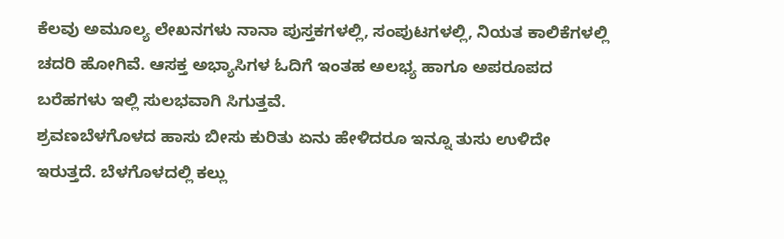ಕೆಲವು ಅಮೂಲ್ಯ ಲೇಖನಗಳು ನಾನಾ ಪುಸ್ತಕಗಳಲ್ಲಿ, ಸಂಪುಟಗಳಲ್ಲಿ, ನಿಯತ ಕಾಲಿಕೆಗಳಲ್ಲಿ ಚದರಿ ಹೋಗಿವೆ. ಆಸಕ್ತ ಅಭ್ಯಾಸಿಗಳ ಓದಿಗೆ ಇಂತಹ ಅಲಭ್ಯ ಹಾಗೂ ಅಪರೂಪದ ಬರೆಹಗಳು ಇಲ್ಲಿ ಸುಲಭವಾಗಿ ಸಿಗುತ್ತವೆ.
ಶ್ರವಣಬೆಳಗೊಳದ ಹಾಸು ಬೀಸು ಕುರಿತು ಏನು ಹೇಳಿದರೂ ಇನ್ನೂ ತುಸು ಉಳಿದೇ ಇರುತ್ತದೆ. ಬೆಳಗೊಳದಲ್ಲಿ ಕಲ್ಲು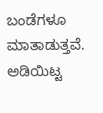ಬಂಡೆಗಳೂ ಮಾತಾಡುತ್ತವೆ. ಅಡಿಯಿಟ್ಟ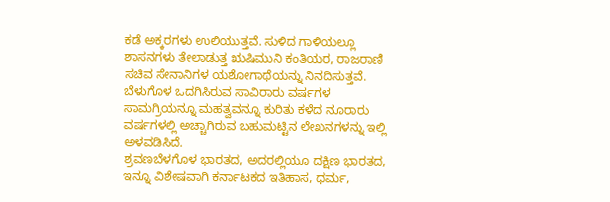ಕಡೆ ಅಕ್ಕರಗಳು ಉಲಿಯುತ್ತವೆ. ಸುಳಿದ ಗಾಳಿಯಲ್ಲೂ ಶಾಸನಗಳು ತೇಲಾಡುತ್ತ ಋಷಿಮುನಿ ಕಂತಿಯರ, ರಾಜರಾಣಿ ಸಚಿವ ಸೇನಾನಿಗಳ ಯಶೋಗಾಥೆಯನ್ನು ನಿನದಿಸುತ್ತವೆ. ಬೆಳುಗೊಳ ಒದಗಿಸಿರುವ ಸಾವಿರಾರು ವರ್ಷಗಳ ಸಾಮಗ್ರಿಯನ್ನೂ ಮಹತ್ವವನ್ನೂ ಕುರಿತು ಕಳೆದ ನೂರಾರು ವರ್ಷಗಳಲ್ಲಿ ಅಚ್ಚಾಗಿರುವ ಬಹುಮಟ್ಟಿನ ಲೇಖನಗಳನ್ನು ಇಲ್ಲಿ ಅಳವಡಿಸಿದೆ.
ಶ್ರವಣಬೆಳಗೊಳ ಭಾರತದ, ಅದರಲ್ಲಿಯೂ ದಕ್ಷಿಣ ಭಾರತದ, ಇನ್ನೂ ವಿಶೇಷವಾಗಿ ಕರ್ನಾಟಕದ ಇತಿಹಾಸ, ಧರ್ಮ,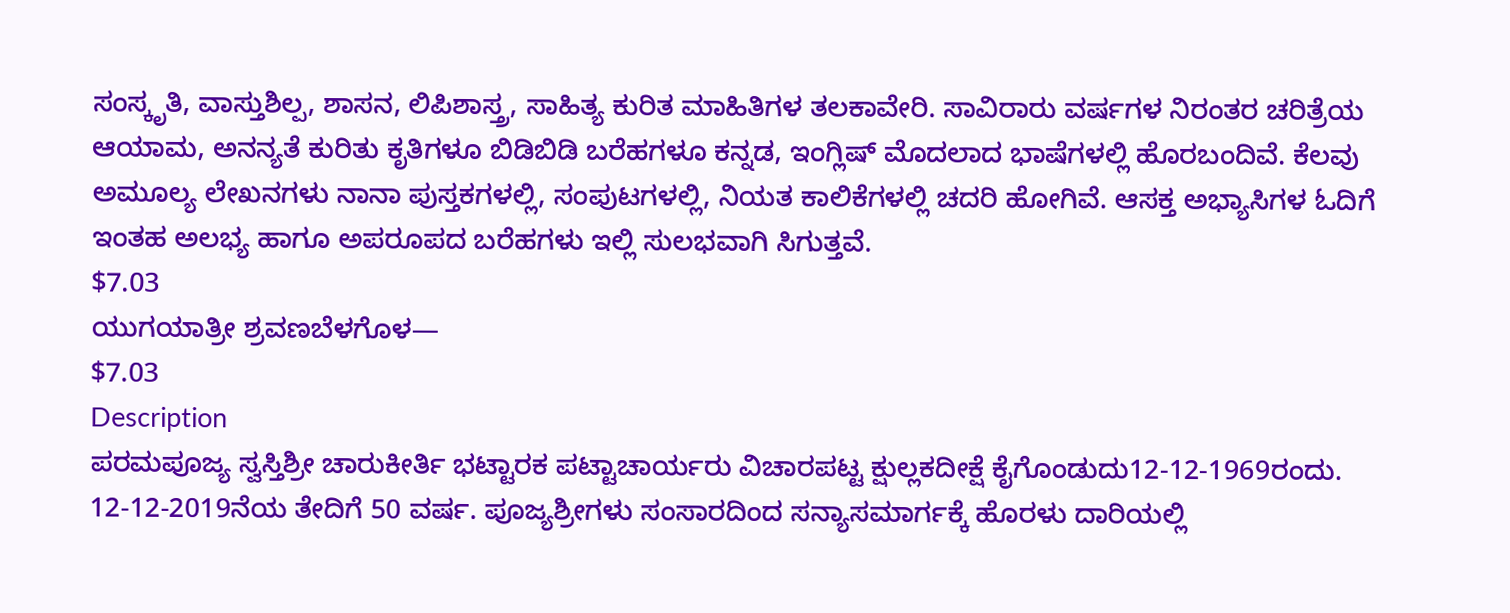ಸಂಸ್ಕೃತಿ, ವಾಸ್ತುಶಿಲ್ಪ, ಶಾಸನ, ಲಿಪಿಶಾಸ್ತ್ರ, ಸಾಹಿತ್ಯ ಕುರಿತ ಮಾಹಿತಿಗಳ ತಲಕಾವೇರಿ. ಸಾವಿರಾರು ವರ್ಷಗಳ ನಿರಂತರ ಚರಿತ್ರೆಯ ಆಯಾಮ, ಅನನ್ಯತೆ ಕುರಿತು ಕೃತಿಗಳೂ ಬಿಡಿಬಿಡಿ ಬರೆಹಗಳೂ ಕನ್ನಡ, ಇಂಗ್ಲಿಷ್ ಮೊದಲಾದ ಭಾಷೆಗಳಲ್ಲಿ ಹೊರಬಂದಿವೆ. ಕೆಲವು ಅಮೂಲ್ಯ ಲೇಖನಗಳು ನಾನಾ ಪುಸ್ತಕಗಳಲ್ಲಿ, ಸಂಪುಟಗಳಲ್ಲಿ, ನಿಯತ ಕಾಲಿಕೆಗಳಲ್ಲಿ ಚದರಿ ಹೋಗಿವೆ. ಆಸಕ್ತ ಅಭ್ಯಾಸಿಗಳ ಓದಿಗೆ ಇಂತಹ ಅಲಭ್ಯ ಹಾಗೂ ಅಪರೂಪದ ಬರೆಹಗಳು ಇಲ್ಲಿ ಸುಲಭವಾಗಿ ಸಿಗುತ್ತವೆ.
$7.03
ಯುಗಯಾತ್ರೀ ಶ್ರವಣಬೆಳಗೊಳ—
$7.03
Description
ಪರಮಪೂಜ್ಯ ಸ್ವಸ್ತಿಶ್ರೀ ಚಾರುಕೀರ್ತಿ ಭಟ್ಟಾರಕ ಪಟ್ಟಾಚಾರ್ಯರು ವಿಚಾರಪಟ್ಟ ಕ್ಷುಲ್ಲಕದೀಕ್ಷೆ ಕೈಗೊಂಡುದು12-12-1969ರಂದು. 12-12-2019ನೆಯ ತೇದಿಗೆ 50 ವರ್ಷ. ಪೂಜ್ಯಶ್ರೀಗಳು ಸಂಸಾರದಿಂದ ಸನ್ಯಾಸಮಾರ್ಗಕ್ಕೆ ಹೊರಳು ದಾರಿಯಲ್ಲಿ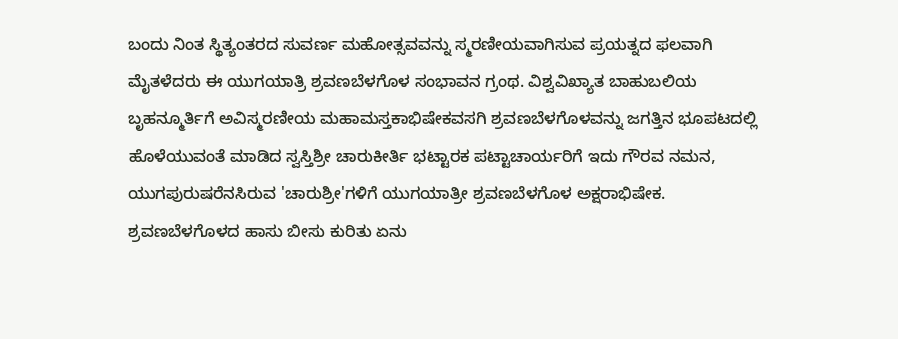ಬಂದು ನಿಂತ ಸ್ಥಿತ್ಯಂತರದ ಸುವರ್ಣ ಮಹೋತ್ಸವವನ್ನು ಸ್ಮರಣೀಯವಾಗಿಸುವ ಪ್ರಯತ್ನದ ಫಲವಾಗಿ ಮೈತಳೆದರು ಈ ಯುಗಯಾತ್ರಿ ಶ್ರವಣಬೆಳಗೊಳ ಸಂಭಾವನ ಗ್ರಂಥ. ವಿಶ್ವವಿಖ್ಯಾತ ಬಾಹುಬಲಿಯ ಬೃಹನ್ಮೂರ್ತಿಗೆ ಅವಿಸ್ಮರಣೀಯ ಮಹಾಮಸ್ತಕಾಭಿಷೇಕವಸಗಿ ಶ್ರವಣಬೆಳಗೊಳವನ್ನು ಜಗತ್ತಿನ ಭೂಪಟದಲ್ಲಿ ಹೊಳೆಯುವಂತೆ ಮಾಡಿದ ಸ್ವಸ್ತಿಶ್ರೀ ಚಾರುಕೀರ್ತಿ ಭಟ್ಟಾರಕ ಪಟ್ಟಾಚಾರ್ಯರಿಗೆ ಇದು ಗೌರವ ನಮನ, ಯುಗಪುರುಷರೆನಸಿರುವ 'ಚಾರುಶ್ರೀ'ಗಳಿಗೆ ಯುಗಯಾತ್ರೀ ಶ್ರವಣಬೆಳಗೊಳ ಅಕ್ಷರಾಭಿಷೇಕ.
ಶ್ರವಣಬೆಳಗೊಳದ ಹಾಸು ಬೀಸು ಕುರಿತು ಏನು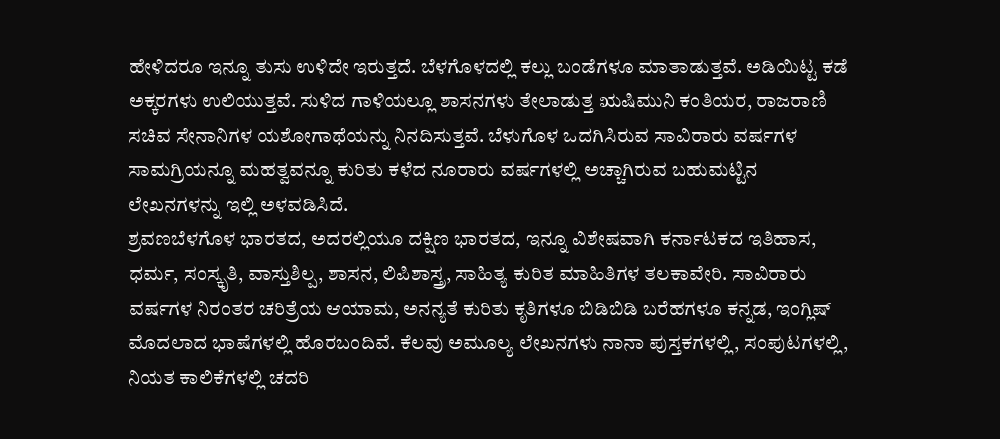ಹೇಳಿದರೂ ಇನ್ನೂ ತುಸು ಉಳಿದೇ ಇರುತ್ತದೆ. ಬೆಳಗೊಳದಲ್ಲಿ ಕಲ್ಲು ಬಂಡೆಗಳೂ ಮಾತಾಡುತ್ತವೆ. ಅಡಿಯಿಟ್ಟ ಕಡೆ ಅಕ್ಕರಗಳು ಉಲಿಯುತ್ತವೆ. ಸುಳಿದ ಗಾಳಿಯಲ್ಲೂ ಶಾಸನಗಳು ತೇಲಾಡುತ್ತ ಋಷಿಮುನಿ ಕಂತಿಯರ, ರಾಜರಾಣಿ ಸಚಿವ ಸೇನಾನಿಗಳ ಯಶೋಗಾಥೆಯನ್ನು ನಿನದಿಸುತ್ತವೆ. ಬೆಳುಗೊಳ ಒದಗಿಸಿರುವ ಸಾವಿರಾರು ವರ್ಷಗಳ ಸಾಮಗ್ರಿಯನ್ನೂ ಮಹತ್ವವನ್ನೂ ಕುರಿತು ಕಳೆದ ನೂರಾರು ವರ್ಷಗಳಲ್ಲಿ ಅಚ್ಚಾಗಿರುವ ಬಹುಮಟ್ಟಿನ ಲೇಖನಗಳನ್ನು ಇಲ್ಲಿ ಅಳವಡಿಸಿದೆ.
ಶ್ರವಣಬೆಳಗೊಳ ಭಾರತದ, ಅದರಲ್ಲಿಯೂ ದಕ್ಷಿಣ ಭಾರತದ, ಇನ್ನೂ ವಿಶೇಷವಾಗಿ ಕರ್ನಾಟಕದ ಇತಿಹಾಸ, ಧರ್ಮ, ಸಂಸ್ಕೃತಿ, ವಾಸ್ತುಶಿಲ್ಪ, ಶಾಸನ, ಲಿಪಿಶಾಸ್ತ್ರ, ಸಾಹಿತ್ಯ ಕುರಿತ ಮಾಹಿತಿಗಳ ತಲಕಾವೇರಿ. ಸಾವಿರಾರು ವರ್ಷಗಳ ನಿರಂತರ ಚರಿತ್ರೆಯ ಆಯಾಮ, ಅನನ್ಯತೆ ಕುರಿತು ಕೃತಿಗಳೂ ಬಿಡಿಬಿಡಿ ಬರೆಹಗಳೂ ಕನ್ನಡ, ಇಂಗ್ಲಿಷ್ ಮೊದಲಾದ ಭಾಷೆಗಳಲ್ಲಿ ಹೊರಬಂದಿವೆ. ಕೆಲವು ಅಮೂಲ್ಯ ಲೇಖನಗಳು ನಾನಾ ಪುಸ್ತಕಗಳಲ್ಲಿ, ಸಂಪುಟಗಳಲ್ಲಿ, ನಿಯತ ಕಾಲಿಕೆಗಳಲ್ಲಿ ಚದರಿ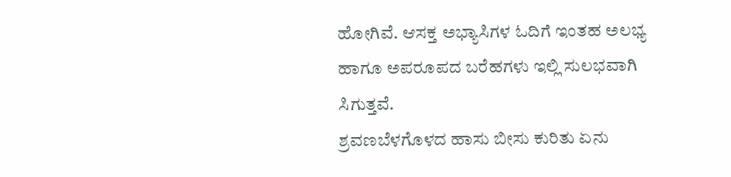ಹೋಗಿವೆ. ಆಸಕ್ತ ಅಭ್ಯಾಸಿಗಳ ಓದಿಗೆ ಇಂತಹ ಅಲಭ್ಯ ಹಾಗೂ ಅಪರೂಪದ ಬರೆಹಗಳು ಇಲ್ಲಿ ಸುಲಭವಾಗಿ ಸಿಗುತ್ತವೆ.
ಶ್ರವಣಬೆಳಗೊಳದ ಹಾಸು ಬೀಸು ಕುರಿತು ಏನು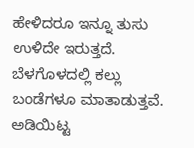ಹೇಳಿದರೂ ಇನ್ನೂ ತುಸು ಉಳಿದೇ ಇರುತ್ತದೆ. ಬೆಳಗೊಳದಲ್ಲಿ ಕಲ್ಲು ಬಂಡೆಗಳೂ ಮಾತಾಡುತ್ತವೆ. ಅಡಿಯಿಟ್ಟ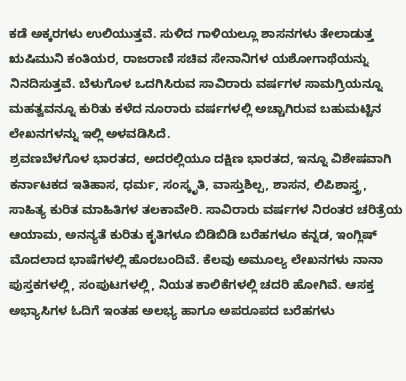ಕಡೆ ಅಕ್ಕರಗಳು ಉಲಿಯುತ್ತವೆ. ಸುಳಿದ ಗಾಳಿಯಲ್ಲೂ ಶಾಸನಗಳು ತೇಲಾಡುತ್ತ ಋಷಿಮುನಿ ಕಂತಿಯರ, ರಾಜರಾಣಿ ಸಚಿವ ಸೇನಾನಿಗಳ ಯಶೋಗಾಥೆಯನ್ನು ನಿನದಿಸುತ್ತವೆ. ಬೆಳುಗೊಳ ಒದಗಿಸಿರುವ ಸಾವಿರಾರು ವರ್ಷಗಳ ಸಾಮಗ್ರಿಯನ್ನೂ ಮಹತ್ವವನ್ನೂ ಕುರಿತು ಕಳೆದ ನೂರಾರು ವರ್ಷಗಳಲ್ಲಿ ಅಚ್ಚಾಗಿರುವ ಬಹುಮಟ್ಟಿನ ಲೇಖನಗಳನ್ನು ಇಲ್ಲಿ ಅಳವಡಿಸಿದೆ.
ಶ್ರವಣಬೆಳಗೊಳ ಭಾರತದ, ಅದರಲ್ಲಿಯೂ ದಕ್ಷಿಣ ಭಾರತದ, ಇನ್ನೂ ವಿಶೇಷವಾಗಿ ಕರ್ನಾಟಕದ ಇತಿಹಾಸ, ಧರ್ಮ, ಸಂಸ್ಕೃತಿ, ವಾಸ್ತುಶಿಲ್ಪ, ಶಾಸನ, ಲಿಪಿಶಾಸ್ತ್ರ, ಸಾಹಿತ್ಯ ಕುರಿತ ಮಾಹಿತಿಗಳ ತಲಕಾವೇರಿ. ಸಾವಿರಾರು ವರ್ಷಗಳ ನಿರಂತರ ಚರಿತ್ರೆಯ ಆಯಾಮ, ಅನನ್ಯತೆ ಕುರಿತು ಕೃತಿಗಳೂ ಬಿಡಿಬಿಡಿ ಬರೆಹಗಳೂ ಕನ್ನಡ, ಇಂಗ್ಲಿಷ್ ಮೊದಲಾದ ಭಾಷೆಗಳಲ್ಲಿ ಹೊರಬಂದಿವೆ. ಕೆಲವು ಅಮೂಲ್ಯ ಲೇಖನಗಳು ನಾನಾ ಪುಸ್ತಕಗಳಲ್ಲಿ, ಸಂಪುಟಗಳಲ್ಲಿ, ನಿಯತ ಕಾಲಿಕೆಗಳಲ್ಲಿ ಚದರಿ ಹೋಗಿವೆ. ಆಸಕ್ತ ಅಭ್ಯಾಸಿಗಳ ಓದಿಗೆ ಇಂತಹ ಅಲಭ್ಯ ಹಾಗೂ ಅಪರೂಪದ ಬರೆಹಗಳು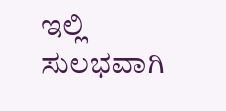ಇಲ್ಲಿ ಸುಲಭವಾಗಿ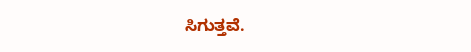ಸಿಗುತ್ತವೆ.